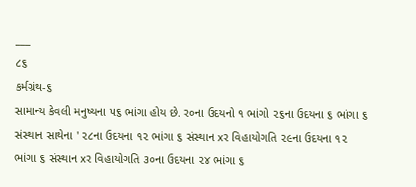___
૮૬
કર્મગ્રંથ-૬
સામાન્ય કેવલી મનુષ્યના ૫૬ ભાંગા હોય છે. ર૦ના ઉદયનો ૧ ભાંગો ૨૬ના ઉદયના ૬ ભાંગા ૬ સંસ્થાન સાથેના ' ૨૮ના ઉદયના ૧૨ ભાંગા ૬ સંસ્થાન xર વિહાયોગતિ ૨૯ના ઉદયના ૧૨ ભાંગા ૬ સંસ્થાન xર વિહાયોગતિ ૩૦ના ઉદયના ૨૪ ભાંગા ૬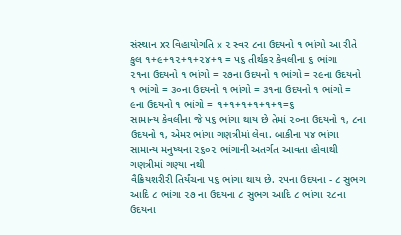સંસ્થાન xર વિહાયોગતિ x ૨ સ્વર ૮ના ઉદયનો ૧ ભાંગો આ રીતે કુલ ૧+૯+૧૨+૧+૨૪+૧ = પ૬ તીર્થકર કેવલીના ૬ ભાંગા
૨૧ના ઉદયનો ૧ ભાંગો = ૨૭ના ઉદયનો ૧ ભાંગો = ર૯ના ઉદયનો ૧ ભાંગો = ૩૦ના ઉદયનો ૧ ભાંગો = ૩૧ના ઉદયનો ૧ ભાંગો = ૯ના ઉદયનો ૧ ભાંગો = ૧+૧+૧+૧+૧+૧=૬
સામાન્ય કેવલીના જે પ૬ ભાંગા થાય છે તેમાં ૨૦ના ઉદયનો ૧, ૮ના ઉદયનો ૧, એમર ભાંગા ગણત્રીમાં લેવા. બાકીના ૫૪ ભાંગા સામાન્ય મનુષ્યના ૨૬૦૨ ભાંગાની અતર્ગત આવતા હોવાથી ગણત્રીમાં ગણ્યા નથી
વૈક્રિયશરીરી તિર્યંચના પ૬ ભાંગા થાય છે. ૨પના ઉદયના - ૮ સુભગ આદિ ૮ ભાંગા ૨૭ ના ઉદયના ૮ સુભગ આદિ ૮ ભાંગા ૨૮ના ઉદયના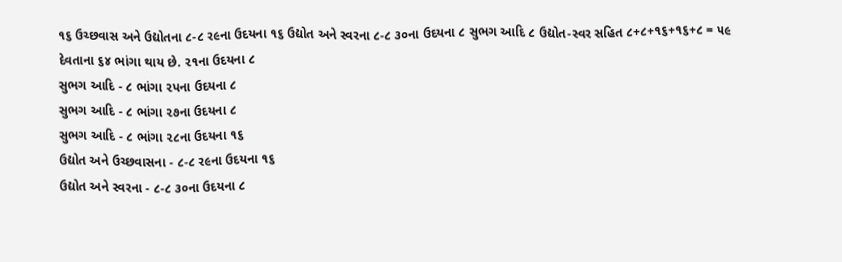૧૬ ઉચ્છવાસ અને ઉદ્યોતના ૮-૮ ર૯ના ઉદયના ૧૬ ઉદ્યોત અને સ્વરના ૮-૮ ૩૦ના ઉદયના ૮ સુભગ આદિ ૮ ઉદ્યોત-સ્વર સહિત ૮+૮+૧૬+૧૬+૮ = ૫૯
દેવતાના ૬૪ ભાંગા થાય છે. ૨૧ના ઉદયના ૮
સુભગ આદિ - ૮ ભાંગા ૨પના ઉદયના ૮
સુભગ આદિ - ૮ ભાંગા ૨૭ના ઉદયના ૮
સુભગ આદિ - ૮ ભાંગા ૨૮ના ઉદયના ૧૬
ઉદ્યોત અને ઉચ્છવાસના - ૮-૮ ર૯ના ઉદયના ૧૬
ઉદ્યોત અને સ્વરના - ૮-૮ ૩૦ના ઉદયના ૮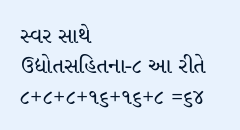સ્વર સાથે ઉદ્યોતસહિતના-૮ આ રીતે ૮+૮+૮+૧૬+૧૬+૮ =૬૪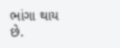ભાંગા થાય છે.